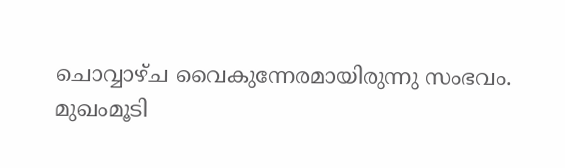ചൊവ്വാഴ്ച വൈകുന്നേരമായിരുന്നു സംഭവം. മുഖംമൂടി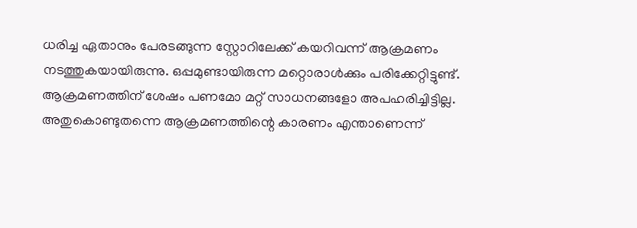ധരിച്ച ഏതാനും പേരടങ്ങുന്ന സ്റ്റോറിലേക്ക് കയറിവന്ന് ആക്രമണം നടത്തുകയായിരുന്നു. ഒപ്പമുണ്ടായിരുന്ന മറ്റൊരാള്‍ക്കും പരിക്കേറ്റിട്ടുണ്ട്. ആക്രമണത്തിന് ശേഷം പണമോ മറ്റ് സാധനങ്ങളോ അപഹരിച്ചിട്ടില്ല. അതുകൊണ്ടുതന്നെ ആക്രമണത്തിന്റെ കാരണം എന്താണെന്ന്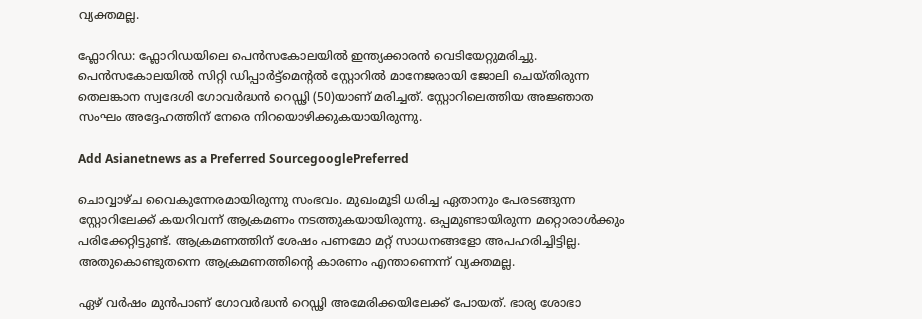വ്യക്തമല്ല.

ഫ്ലോറിഡ: ഫ്ലോറിഡയിലെ പെന്‍സകോലയില്‍ ഇന്ത്യക്കാരന്‍ വെടിയേറ്റുമരിച്ചു. പെന്‍സകോലയില്‍ സിറ്റി ഡിപ്പാര്‍ട്ട്മെന്റല്‍ സ്റ്റോറില്‍ മാനേജരായി ജോലി ചെയ്തിരുന്ന തെലങ്കാന സ്വദേശി ഗോവര്‍ദ്ധന്‍ റെഡ്ഢി (50)യാണ് മരിച്ചത്. സ്റ്റോറിലെത്തിയ അ‍ജ്ഞാത സംഘം അദ്ദേഹത്തിന് നേരെ നിറയൊഴിക്കുകയായിരുന്നു.

Add Asianetnews as a Preferred SourcegooglePreferred

ചൊവ്വാഴ്ച വൈകുന്നേരമായിരുന്നു സംഭവം. മുഖംമൂടി ധരിച്ച ഏതാനും പേരടങ്ങുന്ന സ്റ്റോറിലേക്ക് കയറിവന്ന് ആക്രമണം നടത്തുകയായിരുന്നു. ഒപ്പമുണ്ടായിരുന്ന മറ്റൊരാള്‍ക്കും പരിക്കേറ്റിട്ടുണ്ട്. ആക്രമണത്തിന് ശേഷം പണമോ മറ്റ് സാധനങ്ങളോ അപഹരിച്ചിട്ടില്ല. അതുകൊണ്ടുതന്നെ ആക്രമണത്തിന്റെ കാരണം എന്താണെന്ന് വ്യക്തമല്ല.

ഏഴ് വര്‍ഷം മുന്‍പാണ് ഗോവര്‍ദ്ധന്‍ റെഡ്ഢി അമേരിക്കയിലേക്ക് പോയത്. ഭാര്യ ശോഭാ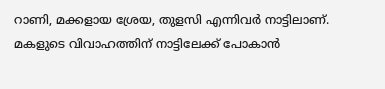റാണി, മക്കളായ ശ്രേയ, തുളസി എന്നിവര്‍ നാട്ടിലാണ്. മകളുടെ വിവാഹത്തിന് നാട്ടിലേക്ക് പോകാന്‍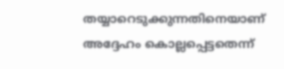തയ്യാറെടുക്കുന്നതിനെയാണ് അദ്ദേഹം കൊല്ലപ്പെട്ടതെന്ന്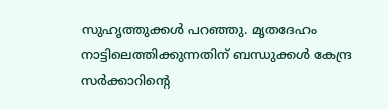സുഹൃത്തുക്കള്‍ പറഞ്ഞു. മൃതദേഹം നാട്ടിലെത്തിക്കുന്നതിന് ബന്ധുക്കള്‍ കേന്ദ്ര സര്‍ക്കാറിന്റെ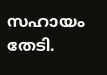സഹായം തേടി.